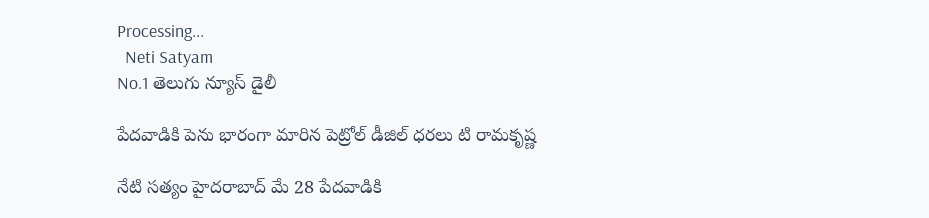Processing...
  Neti Satyam
No.1 తెలుగు న్యూస్ డైలీ

పేదవాడికి పెను భారంగా మారిన పెట్రోల్ డీజిల్ ధరలు టి రామకృష్ణ

నేటి సత్యం హైదరాబాద్ మే 28 పేదవాడికి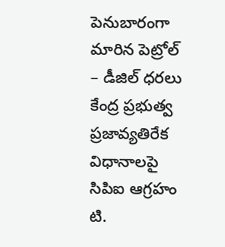పెనుబారంగా మారిన పెట్రోల్ – డీజిల్ ధరలు కేంద్ర ప్రభుత్వ ప్రజావ్యతిరేక విధానాలపై సిపిఐ ఆగ్రహం టి.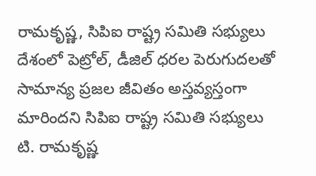రామకృష్ణ, సిపిఐ రాష్ట్ర సమితి సభ్యులు దేశంలో పెట్రోల్, డీజిల్ ధరల పెరుగుదలతో సామాన్య ప్రజల జీవితం అస్తవ్యస్తంగా మారిందని సిపిఐ రాష్ట్ర సమితి సభ్యులు టి. రామకృష్ణ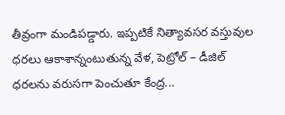తీవ్రంగా మండిపడ్డారు. ఇప్పటికే నిత్యావసర వస్తువుల ధరలు ఆకాశాన్నంటుతున్న వేళ, పెట్రోల్ – డీజిల్ ధరలను వరుసగా పెంచుతూ కేంద్ర...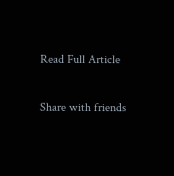Read Full Article

Share with friends